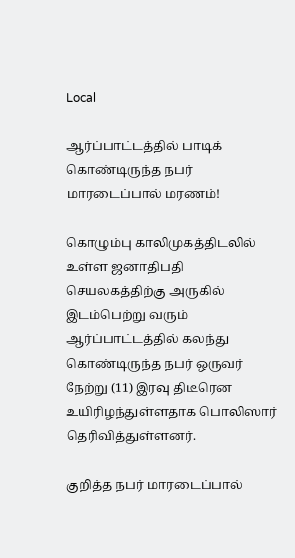Local

ஆர்ப்பாட்டத்தில் பாடிக் கொண்டிருந்த நபர் மாரடைப்பால் மரணம்!

கொழும்பு காலிமுகத்திடலில் உள்ள ஜனாதிபதி செயலகத்திற்கு அருகில் இடம்பெற்று வரும் ஆர்ப்பாட்டத்தில் கலந்து கொண்டிருந்த நபர் ஒருவர் நேற்று (11) இரவு திடீரென உயிரிழந்துள்ளதாக பொலிஸார் தெரிவித்துள்ளனர்.

குறித்த நபர் மாரடைப்பால்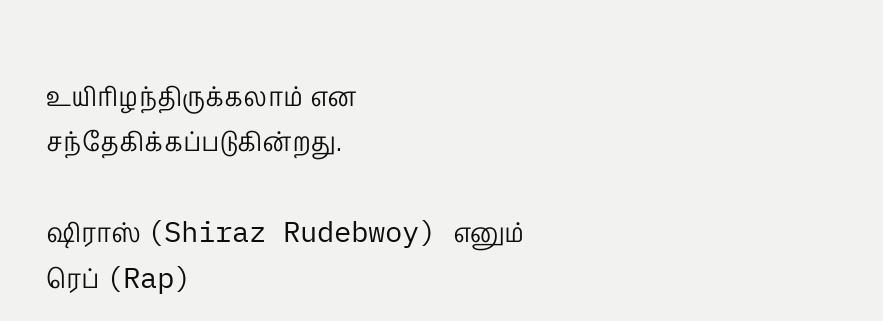உயிரிழந்திருக்கலாம் என சந்தேகிக்கப்படுகின்றது.

ஷிராஸ் (Shiraz Rudebwoy) எனும் ரெப் (Rap)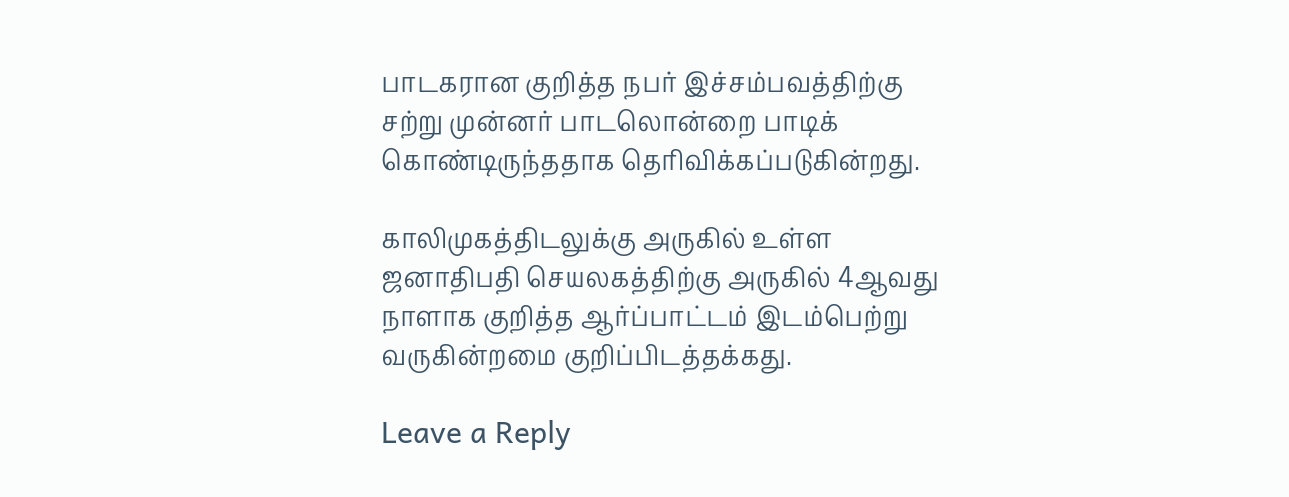பாடகரான குறித்த நபர் இச்சம்பவத்திற்கு சற்று முன்னர் பாடலொன்றை பாடிக் கொண்டிருந்ததாக தெரிவிக்கப்படுகின்றது.

காலிமுகத்திடலுக்கு அருகில் உள்ள ஜனாதிபதி செயலகத்திற்கு அருகில் 4ஆவது நாளாக குறித்த ஆர்ப்பாட்டம் இடம்பெற்று வருகின்றமை குறிப்பிடத்தக்கது.

Leave a Reply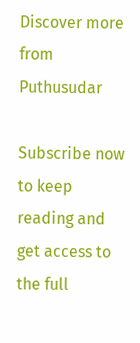Discover more from Puthusudar

Subscribe now to keep reading and get access to the full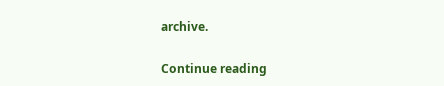archive.

Continue reading